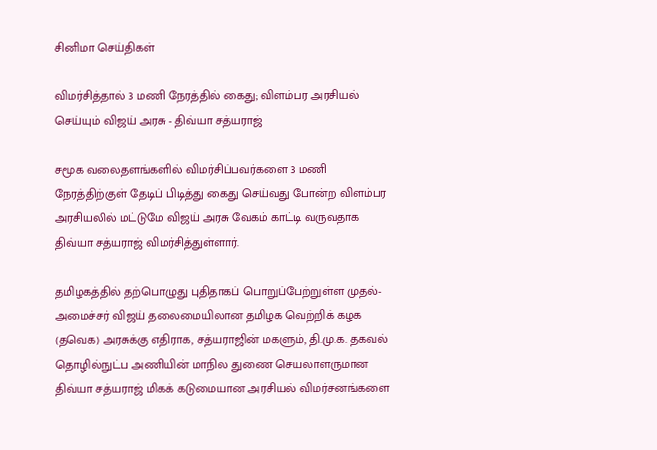சினிமா செய்திகள்

விமர்சித்தால் 3 மணி நேரத்தில் கைது; விளம்பர அரசியல் செய்யும் விஜய் அரசு - திவ்யா சத்யராஜ்

சமூக வலைதளங்களில் விமர்சிப்பவர்களை 3 மணி நேரத்திற்குள் தேடிப் பிடித்து கைது செய்வது போன்ற விளம்பர அரசியலில் மட்டுமே விஜய் அரசு வேகம் காட்டி வருவதாக திவ்யா சத்யராஜ் விமர்சித்துள்ளார்.

தமிழகத்தில் தற்பொழுது புதிதாகப் பொறுப்பேற்றுள்ள முதல்-அமைச்சர் விஜய் தலைமையிலான தமிழக வெற்றிக் கழக (தவெக) அரசுக்கு எதிராக, சத்யராஜின் மகளும், தி.மு.க. தகவல் தொழில்நுட்ப அணியின் மாநில துணை செயலாளருமான திவ்யா சத்யராஜ் மிகக் கடுமையான அரசியல் விமர்சனங்களை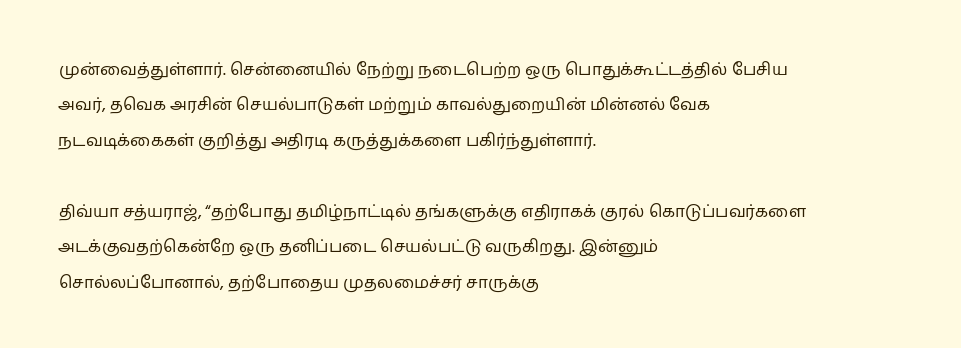முன்வைத்துள்ளார். சென்னையில் நேற்று நடைபெற்ற ஒரு பொதுக்கூட்டத்தில் பேசிய அவர், தவெக அரசின் செயல்பாடுகள் மற்றும் காவல்துறையின் மின்னல் வேக நடவடிக்கைகள் குறித்து அதிரடி கருத்துக்களை பகிர்ந்துள்ளார்.

திவ்யா சத்யராஜ், “தற்போது தமிழ்நாட்டில் தங்களுக்கு எதிராகக் குரல் கொடுப்பவர்களை அடக்குவதற்கென்றே ஒரு தனிப்படை செயல்பட்டு வருகிறது. இன்னும் சொல்லப்போனால், தற்போதைய முதலமைச்சர் சாருக்கு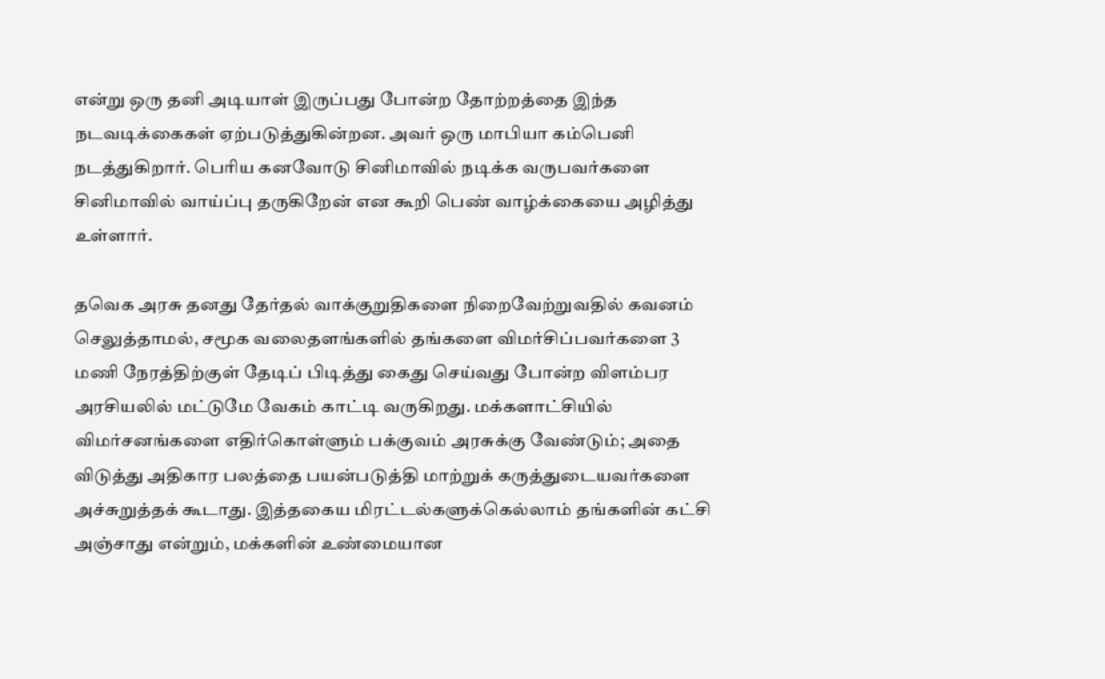என்று ஒரு தனி அடியாள் இருப்பது போன்ற தோற்றத்தை இந்த நடவடிக்கைகள் ஏற்படுத்துகின்றன. அவர் ஒரு மாபியா கம்பெனி நடத்துகிறார். பெரிய கனவோடு சினிமாவில் நடிக்க வருபவர்களை சினிமாவில் வாய்ப்பு தருகிறேன் என கூறி பெண் வாழ்க்கையை அழித்து உள்ளார்.

தவெக அரசு தனது தேர்தல் வாக்குறுதிகளை நிறைவேற்றுவதில் கவனம் செலுத்தாமல், சமூக வலைதளங்களில் தங்களை விமர்சிப்பவர்களை 3 மணி நேரத்திற்குள் தேடிப் பிடித்து கைது செய்வது போன்ற விளம்பர அரசியலில் மட்டுமே வேகம் காட்டி வருகிறது. மக்களாட்சியில் விமர்சனங்களை எதிர்கொள்ளும் பக்குவம் அரசுக்கு வேண்டும்; அதை விடுத்து அதிகார பலத்தை பயன்படுத்தி மாற்றுக் கருத்துடையவர்களை அச்சுறுத்தக் கூடாது. இத்தகைய மிரட்டல்களுக்கெல்லாம் தங்களின் கட்சி அஞ்சாது என்றும், மக்களின் உண்மையான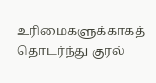உரிமைகளுக்காகத் தொடர்ந்து குரல்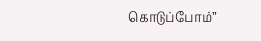கொடுப்போம்”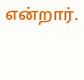என்றார்.